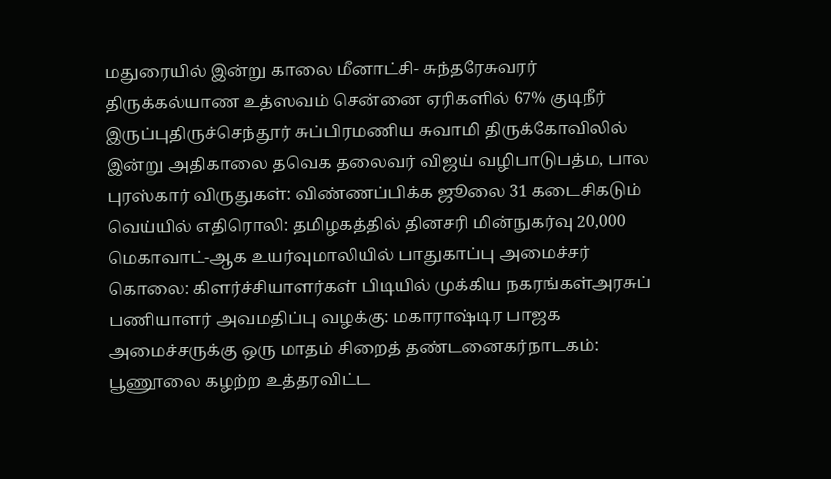மதுரையில் இன்று காலை மீனாட்சி- சுந்தரேசுவரர் திருக்கல்யாண உத்ஸவம் சென்னை ஏரிகளில் 67% குடிநீர் இருப்புதிருச்செந்தூர் சுப்பிரமணிய சுவாமி திருக்கோவிலில் இன்று அதிகாலை தவெக தலைவர் விஜய் வழிபாடுபத்ம, பால புரஸ்கார் விருதுகள்: விண்ணப்பிக்க ஜூலை 31 கடைசிகடும் வெய்யில் எதிரொலி: தமிழகத்தில் தினசரி மின்நுகர்வு 20,000 மெகாவாட்-ஆக உயர்வுமாலியில் பாதுகாப்பு அமைச்சர் கொலை: கிளர்ச்சியாளர்கள் பிடியில் முக்கிய நகரங்கள்அரசுப் பணியாளர் அவமதிப்பு வழக்கு: மகாராஷ்டிர பாஜக அமைச்சருக்கு ஒரு மாதம் சிறைத் தண்டனைகர்நாடகம்: பூணூலை கழற்ற உத்தரவிட்ட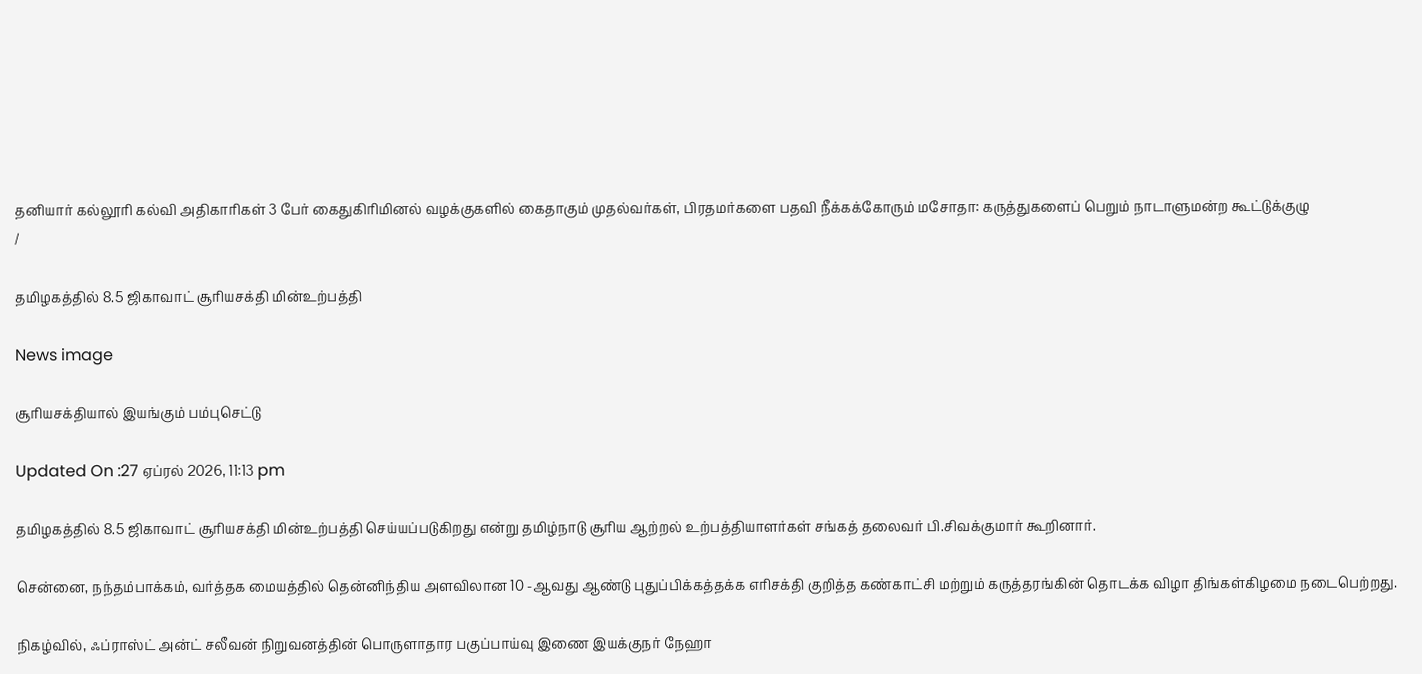தனியார் கல்லூரி கல்வி அதிகாரிகள் 3 பேர் கைதுகிரிமினல் வழக்குகளில் கைதாகும் முதல்வர்கள், பிரதமர்களை பதவி நீக்கக்கோரும் மசோதா: கருத்துகளைப் பெறும் நாடாளுமன்ற கூட்டுக்குழு
/

தமிழகத்தில் 8.5 ஜிகாவாட் சூரியசக்தி மின்உற்பத்தி

News image

சூரியசக்தியால் இயங்கும் பம்புசெட்டு

Updated On :27 ஏப்ரல் 2026, 11:13 pm

தமிழகத்தில் 8.5 ஜிகாவாட் சூரியசக்தி மின்உற்பத்தி செய்யப்படுகிறது என்று தமிழ்நாடு சூரிய ஆற்றல் உற்பத்தியாளர்கள் சங்கத் தலைவர் பி.சிவக்குமார் கூறினார்.

சென்னை, நந்தம்பாக்கம், வர்த்தக மையத்தில் தென்னிந்திய அளவிலான 10 -ஆவது ஆண்டு புதுப்பிக்கத்தக்க எரிசக்தி குறித்த கண்காட்சி மற்றும் கருத்தரங்கின் தொடக்க விழா திங்கள்கிழமை நடைபெற்றது.

நிகழ்வில், ஃப்ராஸ்ட் அன்ட் சலீவன் நிறுவனத்தின் பொருளாதார பகுப்பாய்வு இணை இயக்குநர் நேஹா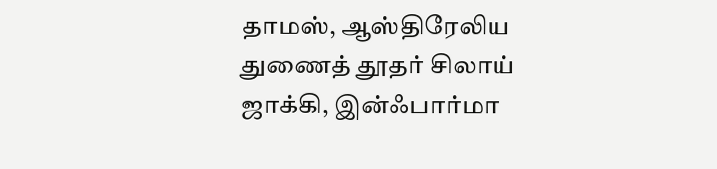தாமஸ், ஆஸ்திரேலிய துணைத் தூதர் சிலாய் ஜாக்கி, இன்ஃபார்மா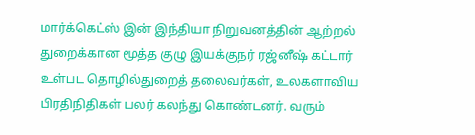மார்க்கெட்ஸ் இன் இந்தியா நிறுவனத்தின் ஆற்றல் துறைக்கான மூத்த குழு இயக்குநர் ரஜ்னீஷ் கட்டார் உள்பட தொழில்துறைத் தலைவர்கள், உலகளாவிய பிரதிநிதிகள் பலர் கலந்து கொண்டனர். வரும்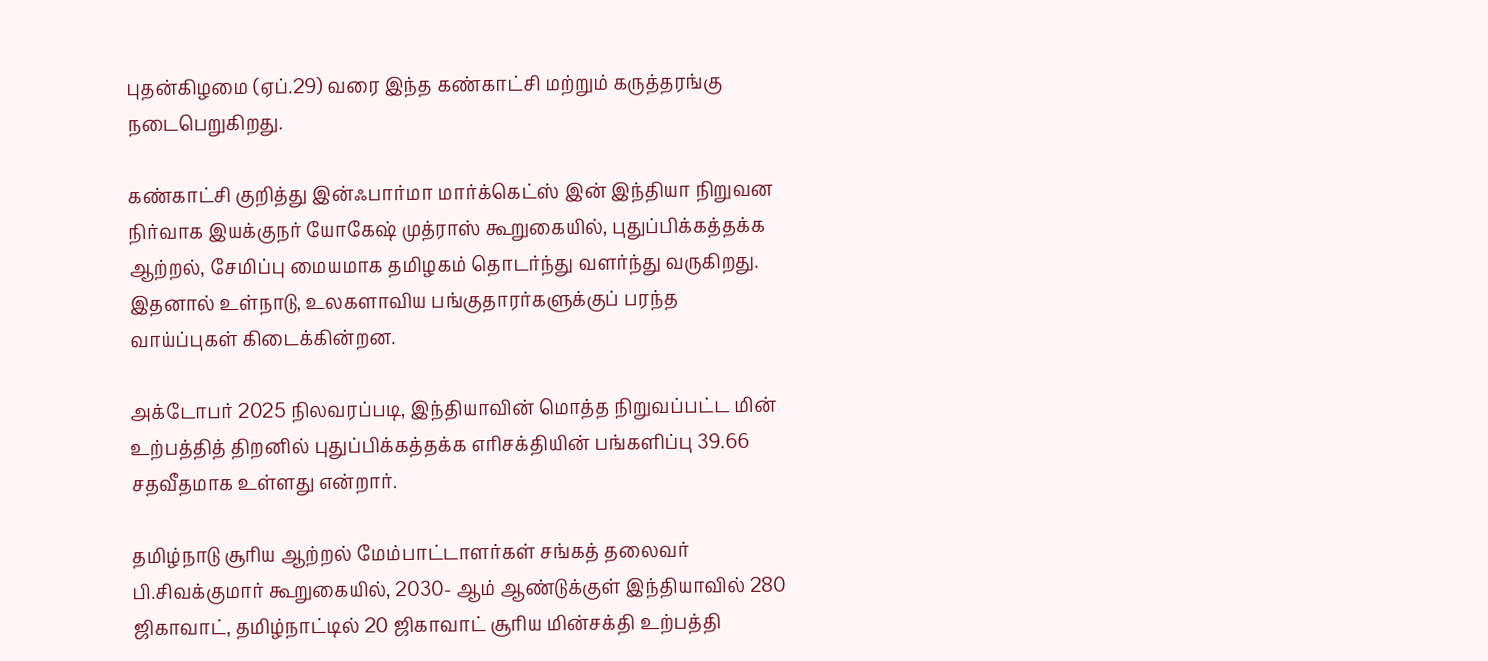புதன்கிழமை (ஏப்.29) வரை இந்த கண்காட்சி மற்றும் கருத்தரங்கு நடைபெறுகிறது.

கண்காட்சி குறித்து இன்ஃபார்மா மார்க்கெட்ஸ் இன் இந்தியா நிறுவன நிர்வாக இயக்குநர் யோகேஷ் முத்ராஸ் கூறுகையில், புதுப்பிக்கத்தக்க ஆற்றல், சேமிப்பு மையமாக தமிழகம் தொடர்ந்து வளர்ந்து வருகிறது. இதனால் உள்நாடு, உலகளாவிய பங்குதாரர்களுக்குப் பரந்த வாய்ப்புகள் கிடைக்கின்றன.

அக்டோபர் 2025 நிலவரப்படி, இந்தியாவின் மொத்த நிறுவப்பட்ட மின் உற்பத்தித் திறனில் புதுப்பிக்கத்தக்க எரிசக்தியின் பங்களிப்பு 39.66 சதவீதமாக உள்ளது என்றார்.

தமிழ்நாடு சூரிய ஆற்றல் மேம்பாட்டாளர்கள் சங்கத் தலைவர் பி.சிவக்குமார் கூறுகையில், 2030- ஆம் ஆண்டுக்குள் இந்தியாவில் 280 ஜிகாவாட், தமிழ்நாட்டில் 20 ஜிகாவாட் சூரிய மின்சக்தி உற்பத்தி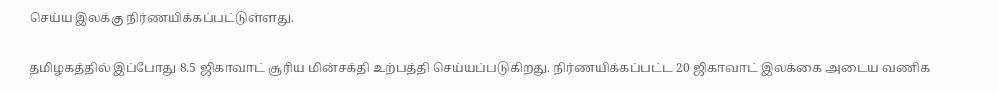செய்ய இலக்கு நிர்ணயிக்கப்பட்டுள்ளது.

தமிழகத்தில் இப்போது 8.5 ஜிகாவாட் சூரிய மின்சக்தி உற்பத்தி செய்யப்படுகிறது. நிர்ணயிக்கப்பட்ட 20 ஜிகாவாட் இலக்கை அடைய வணிக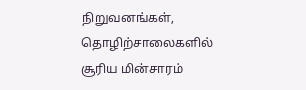நிறுவனங்கள், தொழிற்சாலைகளில் சூரிய மின்சாரம்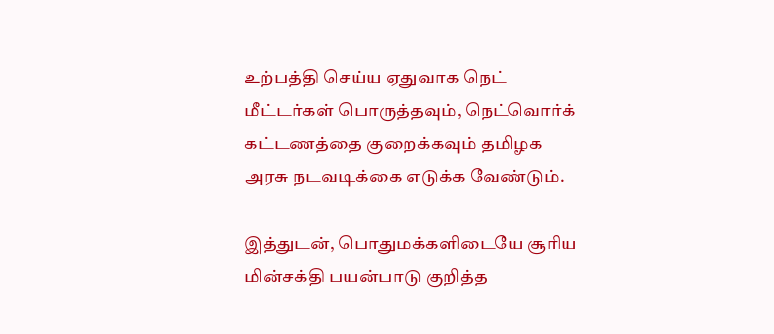உற்பத்தி செய்ய ஏதுவாக நெட் மீட்டர்கள் பொருத்தவும், நெட்வொர்க் கட்டணத்தை குறைக்கவும் தமிழக அரசு நடவடிக்கை எடுக்க வேண்டும்.

இத்துடன், பொதுமக்களிடையே சூரிய மின்சக்தி பயன்பாடு குறித்த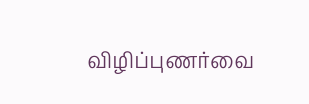விழிப்புணர்வை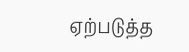ஏற்படுத்த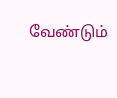வேண்டும்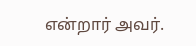என்றார் அவர்.